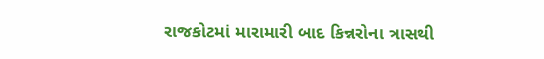રાજકોટમાં મારામારી બાદ કિન્નરોના ત્રાસથી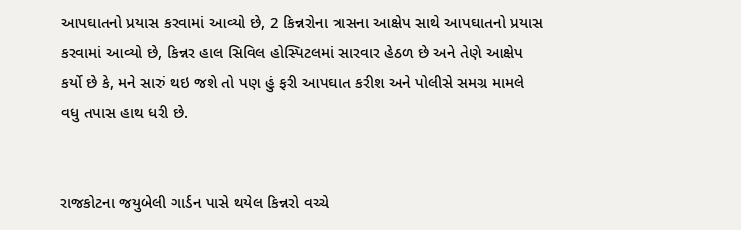આપઘાતનો પ્રયાસ કરવામાં આવ્યો છે, 2 કિન્નરોના ત્રાસના આક્ષેપ સાથે આપઘાતનો પ્રયાસ કરવામાં આવ્યો છે, કિન્નર હાલ સિવિલ હોસ્પિટલમાં સારવાર હેઠળ છે અને તેણે આક્ષેપ કર્યો છે કે, મને સારું થઇ જશે તો પણ હું ફરી આપઘાત કરીશ અને પોલીસે સમગ્ર મામલે વધુ તપાસ હાથ ધરી છે.


રાજકોટના જયુબેલી ગાર્ડન પાસે થયેલ કિન્નરો વચ્ચે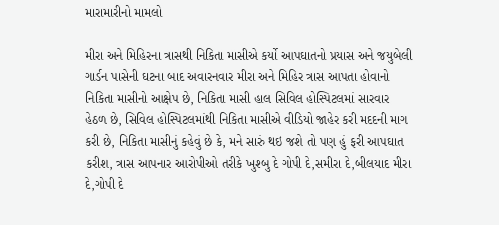મારામારીનો મામલો

મીરા અને મિહિરના ત્રાસથી નિકિતા માસીએ કર્યો આપઘાતનો પ્રયાસ અને જયુબેલી ગાર્ડન પાસેની ઘટના બાદ અવારનવાર મીરા અને મિહિર ત્રાસ આપતા હોવાનો નિકિતા માસીનો આક્ષેપ છે, નિકિતા માસી હાલ સિવિલ હોસ્પિટલમાં સારવાર હેઠળ છે, સિવિલ હોસ્પિટલમાંથી નિકિતા માસીએ વીડિયો જાહેર કરી મદદની માગ કરી છે, નિકિતા માસીનું કહેવું છે કે, મને સારું થઇ જશે તો પણ હું ફરી આપઘાત કરીશ, ત્રાસ આપનાર આરોપીઓ તરીકે ખુશ્બુ દે ગોપી દે,સમીરા દે,બીલયાદ મીરા દે,ગોપી દે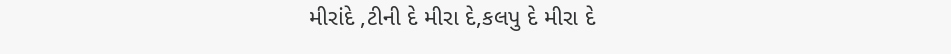મીરાંદે ,ટીની દે મીરા દે,કલપુ દે મીરા દે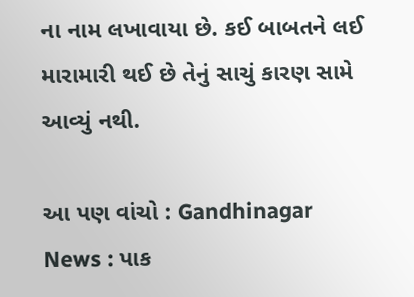ના નામ લખાવાયા છે. કઈ બાબતને લઈ મારામારી થઈ છે તેનું સાચું કારણ સામે આવ્યું નથી.

આ પણ વાંચો : Gandhinagar News : પાક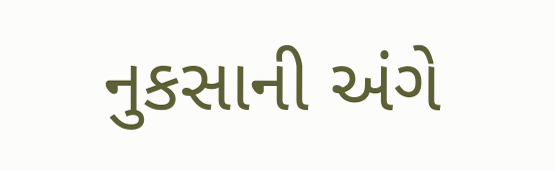નુકસાની અંગે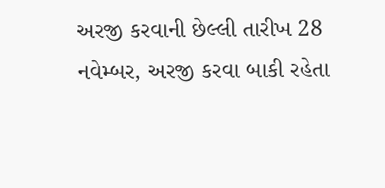અરજી કરવાની છેલ્લી તારીખ 28 નવેમ્બર, અરજી કરવા બાકી રહેતા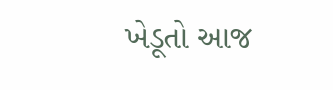ખેડૂતો આજ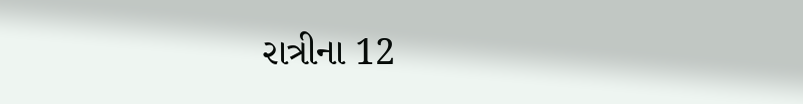રાત્રીના 12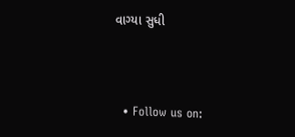વાગ્યા સુધી



  • Follow us on: